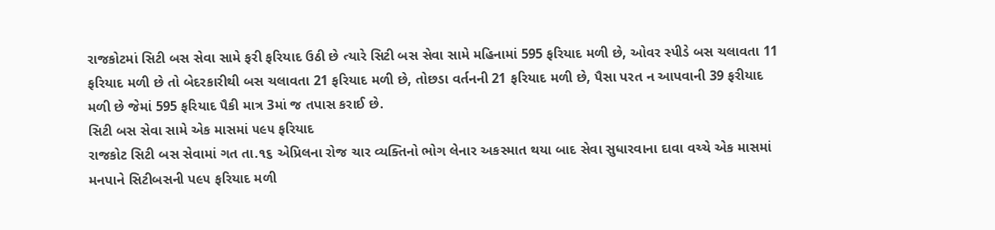રાજકોટમાં સિટી બસ સેવા સામે ફરી ફરિયાદ ઉઠી છે ત્યારે સિટી બસ સેવા સામે મહિનામાં 595 ફરિયાદ મળી છે, ઓવર સ્પીડે બસ ચલાવતા 11 ફરિયાદ મળી છે તો બેદરકારીથી બસ ચલાવતા 21 ફરિયાદ મળી છે, તોછડા વર્તનની 21 ફરિયાદ મળી છે, પૈસા પરત ન આપવાની 39 ફરીયાદ મળી છે જેમાં 595 ફરિયાદ પૈકી માત્ર 3માં જ તપાસ કરાઈ છે.
સિટી બસ સેવા સામે એક માસમાં ૫૯૫ ફરિયાદ
રાજકોટ સિટી બસ સેવામાં ગત તા.૧૬ એપ્રિલના રોજ ચાર વ્યક્તિનો ભોગ લેનાર અકસ્માત થયા બાદ સેવા સુધારવાના દાવા વચ્ચે એક માસમાં મનપાને સિટીબસની પ૯૫ ફરિયાદ મળી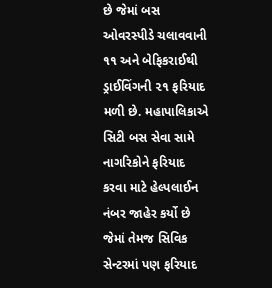છે જેમાં બસ ઓવરસ્પીડે ચલાવવાની ૧૧ અને બેફિકરાઈથી ડ્રાઈવિંગની ૨૧ ફરિયાદ મળી છે. મહાપાલિકાએ સિટી બસ સેવા સામે નાગરિકોને ફરિયાદ કરવા માટે હેલ્પલાઈન નંબર જાહેર કર્યો છે જેમાં તેમજ સિવિક સેન્ટરમાં પણ ફરિયાદ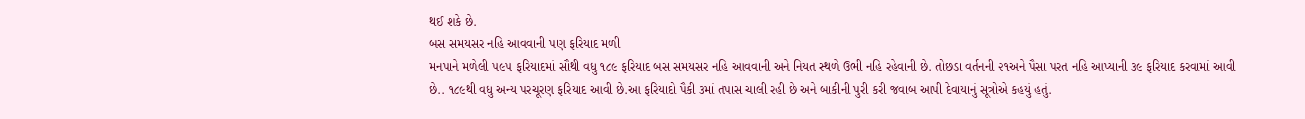થઈ શકે છે.
બસ સમયસર નહિ આવવાની પણ ફરિયાદ મળી
મનપાને મળેલી ૫૯૫ ફરિયાદમાં સૌથી વધુ ૧૮૯ ફરિયાદ બસ સમયસર નહિ આવવાની અને નિયત સ્થળે ઉભી નહિ રહેવાની છે. તોછડા વર્તનની ૨૧અને પૈસા પરત નહિ આપ્યાની ૩૯ ફરિયાદ કરવામાં આવી છે.. ૧૮૯થી વધુ અન્ય પરચૂરણ ફરિયાદ આવી છે.આ ફરિયાદો પૈકી ૩માં તપાસ ચાલી રહી છે અને બાકીની પુરી કરી જવાબ આપી દેવાયાનું સૂત્રોએ કહયું હતું.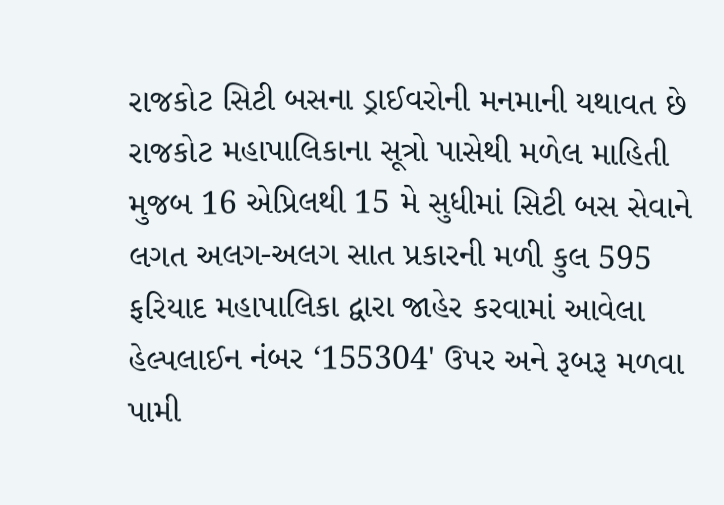રાજકોટ સિટી બસના ડ્રાઈવરોની મનમાની યથાવત છે
રાજકોટ મહાપાલિકાના સૂત્રો પાસેથી મળેલ માહિતી મુજબ 16 એપ્રિલથી 15 મે સુધીમાં સિટી બસ સેવાને લગત અલગ-અલગ સાત પ્રકારની મળી કુલ 595 ફરિયાદ મહાપાલિકા દ્વારા જાહેર કરવામાં આવેલા હેલ્પલાઈન નંબર ‘155304' ઉપર અને રૂબરૂ મળવા પામી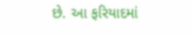છે. આ ફરિયાદમાં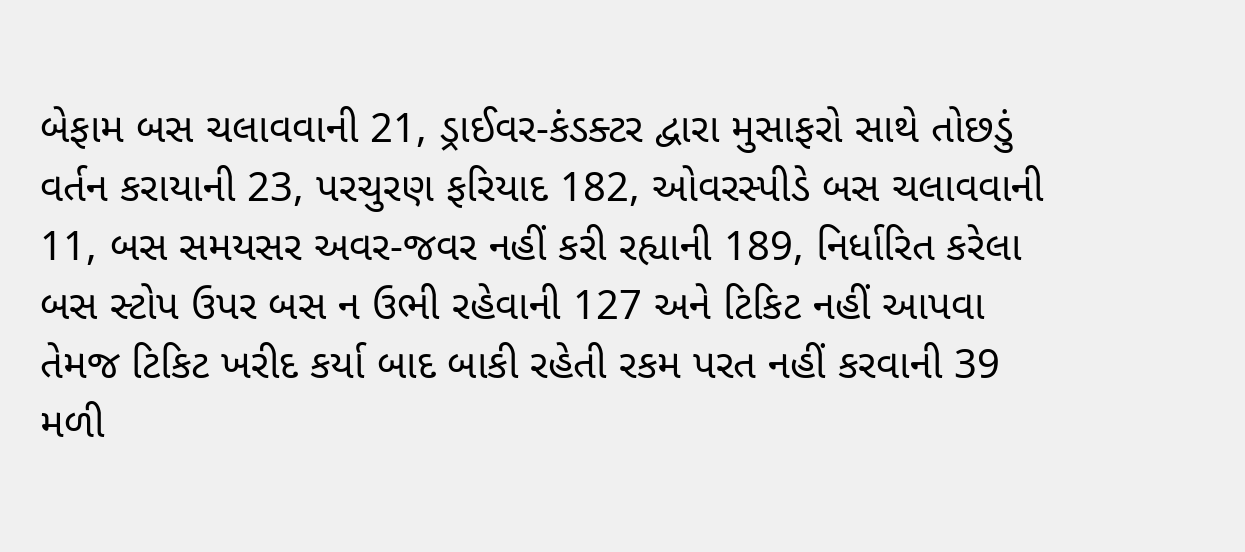બેફામ બસ ચલાવવાની 21, ડ્રાઈવર-કંડક્ટર દ્વારા મુસાફરો સાથે તોછડું વર્તન કરાયાની 23, પરચુરણ ફરિયાદ 182, ઓવરસ્પીડે બસ ચલાવવાની 11, બસ સમયસર અવર-જવર નહીં કરી રહ્યાની 189, નિર્ધારિત કરેલા બસ સ્ટોપ ઉપર બસ ન ઉભી રહેવાની 127 અને ટિકિટ નહીં આપવા તેમજ ટિકિટ ખરીદ કર્યા બાદ બાકી રહેતી રકમ પરત નહીં કરવાની 39 મળી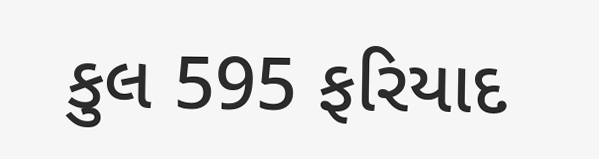કુલ 595 ફરિયાદ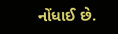નોંધાઈ છે.